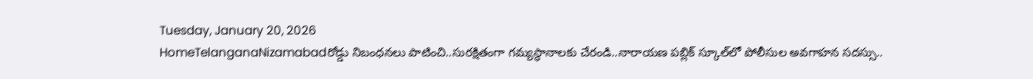Tuesday, January 20, 2026
HomeTelanganaNizamabadరోడ్డు నిబంధనలు పాటించి..సురక్షితంగా గమ్యస్థానాలకు చేరండి..నారాయణ పబ్లిక్ స్కూల్‌లో పోలీసుల అవగాహన సదస్సు..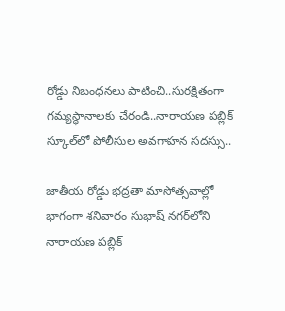రోడ్డు నిబంధనలు పాటించి..సురక్షితంగా గమ్యస్థానాలకు చేరండి..నారాయణ పబ్లిక్ స్కూల్‌లో పోలీసుల అవగాహన సదస్సు..

జాతీయ రోడ్డు భద్రతా మాసోత్సవాల్లో భాగంగా శనివారం సుభాష్ నగర్‌లోని నారాయణ పబ్లిక్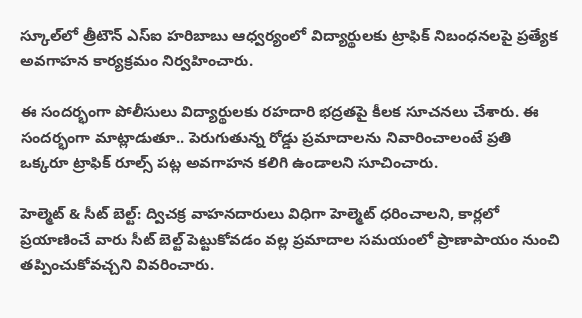స్కూల్‌లో త్రీటౌన్ ఎస్ఐ హరిబాబు ఆధ్వర్యంలో విద్యార్థులకు ట్రాఫిక్ నిబంధనలపై ప్రత్యేక అవగాహన కార్యక్రమం నిర్వహించారు.

ఈ సందర్భంగా పోలీసులు విద్యార్థులకు రహదారి భద్రతపై కీలక సూచనలు చేశారు. ఈ సందర్భంగా మాట్లాడుతూ.. పెరుగుతున్న రోడ్డు ప్రమాదాలను నివారించాలంటే ప్రతి ఒక్కరూ ట్రాఫిక్ రూల్స్ పట్ల అవగాహన కలిగి ఉండాలని సూచించారు.

హెల్మెట్ & సీట్ బెల్ట్: ద్విచక్ర వాహనదారులు విధిగా హెల్మెట్ ధరించాలని, కార్లలో ప్రయాణించే వారు సీట్ బెల్ట్ పెట్టుకోవడం వల్ల ప్రమాదాల సమయంలో ప్రాణాపాయం నుంచి తప్పించుకోవచ్చని వివరించారు.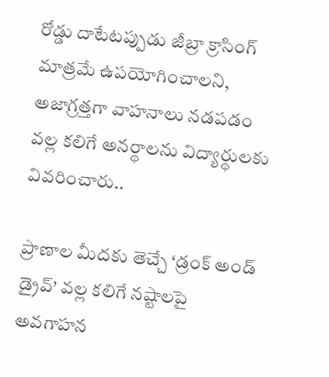రోడ్డు దాటేటప్పుడు జీబ్రా క్రాసింగ్ మాత్రమే ఉపయోగించాలని, అజాగ్రత్తగా వాహనాలు నడపడం వల్ల కలిగే అనర్థాలను విద్యార్థులకు వివరించారు..

ప్రాణాల మీదకు తెచ్చే ‘డ్రంక్ అండ్ డ్రైవ్’ వల్ల కలిగే నష్టాలపై అవగాహన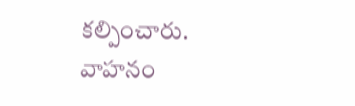కల్పించారు. వాహనం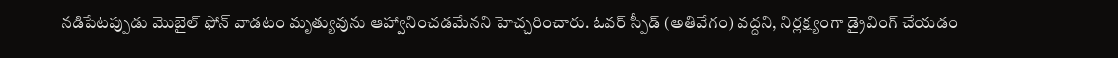నడిపేటప్పుడు మొబైల్ ఫోన్ వాడటం మృత్యువును ఆహ్వానించడమేనని హెచ్చరించారు. ఓవర్ స్పీడ్ (అతివేగం) వద్దని, నిర్లక్ష్యంగా డ్రైవింగ్ చేయడం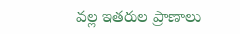వల్ల ఇతరుల ప్రాణాలు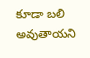కూడా బలి అవుతాయని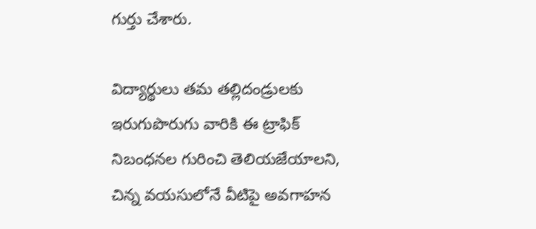గుర్తు చేశారు.

విద్యార్థులు తమ తల్లిదండ్రులకు ఇరుగుపొరుగు వారికి ఈ ట్రాఫిక్ నిబంధనల గురించి తెలియజేయాలని, చిన్న వయసులోనే వీటిపై అవగాహన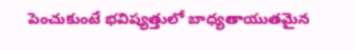పెంచుకుంటే భవిష్యత్తులో బాధ్యతాయుతమైన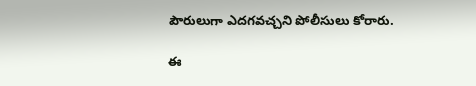పౌరులుగా ఎదగవచ్చని పోలీసులు కోరారు.

ఈ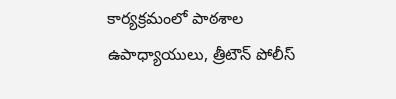కార్యక్రమంలో పాఠశాల ఉపాధ్యాయులు, త్రీటౌన్ పోలీస్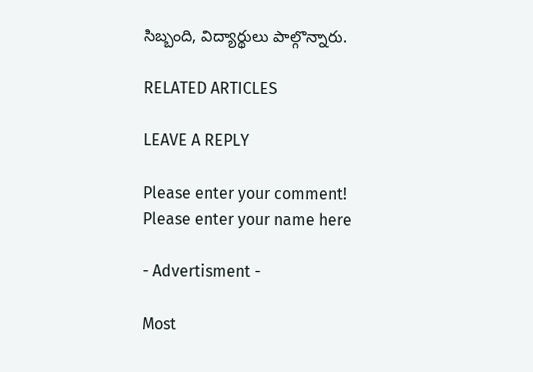సిబ్బంది, విద్యార్థులు పాల్గొన్నారు.

RELATED ARTICLES

LEAVE A REPLY

Please enter your comment!
Please enter your name here

- Advertisment -

Most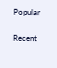Popular

Recent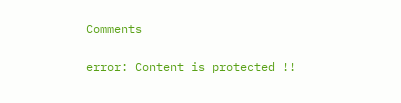Comments

error: Content is protected !!